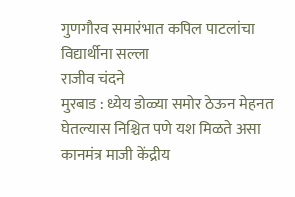गुणगौरव समारंभात कपिल पाटलांचा विद्यार्थीना सल्ला
राजीव चंदने
मुरबाड : ध्येय डोळ्या समोर ठेऊन मेहनत घेतल्यास निश्चित पणे यश मिळते असा कानमंत्र माजी केंद्रीय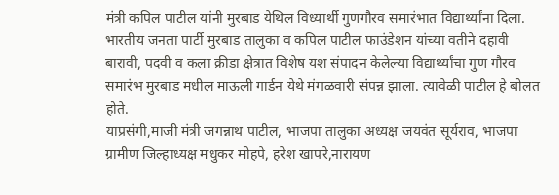मंत्री कपिल पाटील यांनी मुरबाड येथिल विध्यार्थी गुणगौरव समारंभात विद्यार्थ्यांना दिला.
भारतीय जनता पार्टी मुरबाड तालुका व कपिल पाटील फाउंडेशन यांच्या वतीने दहावी बारावी, पदवी व कला क्रीडा क्षेत्रात विशेष यश संपादन केलेल्या विद्यार्थ्यांचा गुण गौरव समारंभ मुरबाड मधील माऊली गार्डन येथे मंगळवारी संपन्न झाला. त्यावेळी पाटील हे बोलत होते.
याप्रसंगी,माजी मंत्री जगन्नाथ पाटील, भाजपा तालुका अध्यक्ष जयवंत सूर्यराव, भाजपा ग्रामीण जिल्हाध्यक्ष मधुकर मोहपे, हरेश खापरे,नारायण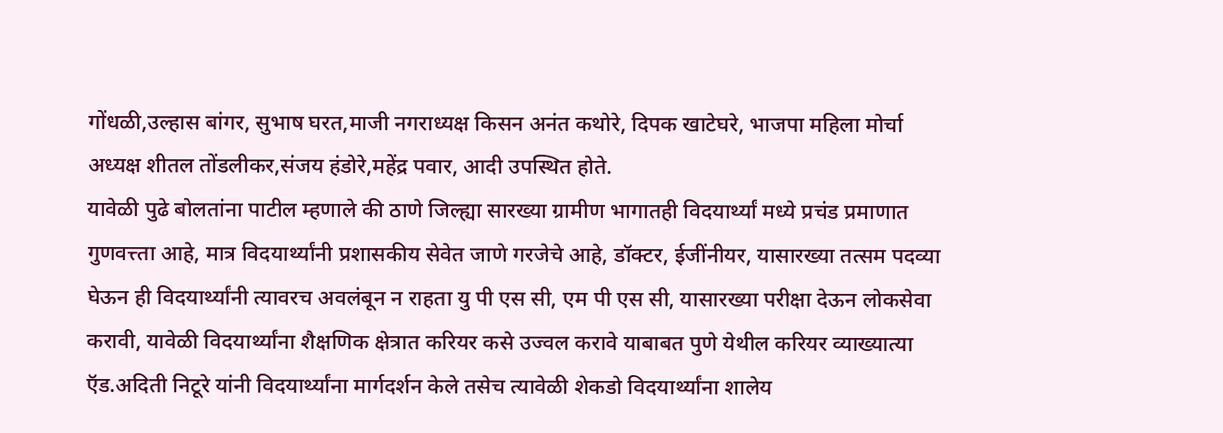गोंधळी,उल्हास बांगर, सुभाष घरत,माजी नगराध्यक्ष किसन अनंत कथोरे, दिपक खाटेघरे, भाजपा महिला मोर्चा अध्यक्ष शीतल तोंडलीकर,संजय हंडोरे,महेंद्र पवार, आदी उपस्थित होते.
यावेळी पुढे बोलतांना पाटील म्हणाले की ठाणे जिल्ह्या सारख्या ग्रामीण भागातही विदयार्थ्यां मध्ये प्रचंड प्रमाणात गुणवत्त्ता आहे, मात्र विदयार्थ्यांनी प्रशासकीय सेवेत जाणे गरजेचे आहे, डॉक्टर, ईजींनीयर, यासारख्या तत्सम पदव्या घेऊन ही विदयार्थ्यांनी त्यावरच अवलंबून न राहता यु पी एस सी, एम पी एस सी, यासारख्या परीक्षा देऊन लोकसेवा करावी, यावेळी विदयार्थ्यांना शैक्षणिक क्षेत्रात करियर कसे उज्वल करावे याबाबत पुणे येथील करियर व्याख्यात्या ऍड.अदिती निटूरे यांनी विदयार्थ्यांना मार्गदर्शन केले तसेच त्यावेळी शेकडो विदयार्थ्यांना शालेय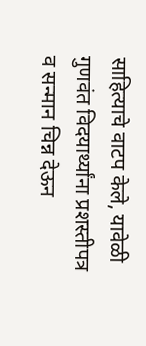साहित्याचे वाटप केले, यावेळी गुणवंत विदयार्थ्यांना प्रशस्तीपत्र व सन्मान चिन्न देऊन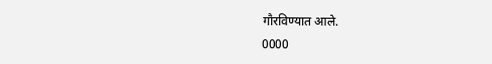गौरविण्यात आले.
0000